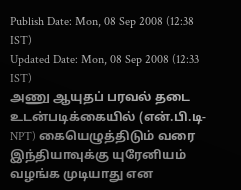Publish Date: Mon, 08 Sep 2008 (12:38 IST)
Updated Date: Mon, 08 Sep 2008 (12:33 IST)
அணு ஆயுதப் பரவல் தடை உடன்படிக்கையில் (என்.பி.டி-NPT) கையெழுத்திடும் வரை இந்தியாவுக்கு யுரேனியம் வழங்க முடியாது என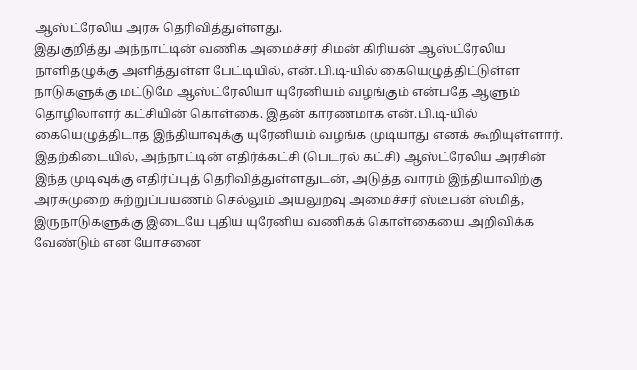ஆஸ்ட்ரேலிய அரசு தெரிவித்துள்ளது.
இதுகுறித்து அந்நாட்டின் வணிக அமைச்சர் சிமன் கிரியன் ஆஸ்ட்ரேலிய நாளிதழுக்கு அளித்துள்ள பேட்டியில், என்.பி.டி-யில் கையெழுத்திட்டுள்ள நாடுகளுக்கு மட்டுமே ஆஸ்ட்ரேலியா யுரேனியம் வழங்கும் என்பதே ஆளும் தொழிலாளர் கட்சியின் கொள்கை. இதன் காரணமாக என்.பி.டி-யில் கையெழுத்திடாத இந்தியாவுக்கு யுரேனியம் வழங்க முடியாது எனக் கூறியுள்ளார்.
இதற்கிடையில், அந்நாட்டின் எதிர்க்கட்சி (பெடரல் கட்சி) ஆஸ்ட்ரேலிய அரசின் இந்த முடிவுக்கு எதிர்ப்புத் தெரிவித்துள்ளதுடன், அடுத்த வாரம் இந்தியாவிற்கு அரசுமுறை சுற்றுப்பயணம் செல்லும் அயலுறவு அமைச்சர் ஸ்டீபன் ஸ்மித், இருநாடுகளுக்கு இடையே புதிய யுரேனிய வணிகக் கொள்கையை அறிவிக்க வேண்டும் என யோசனை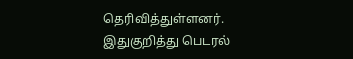தெரிவித்துள்ளனர்.
இதுகுறித்து பெடரல்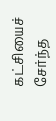கட்சியைச் சேர்ந்த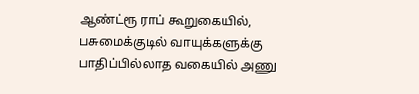ஆண்ட்ரூ ராப் கூறுகையில், பசுமைக்குடில் வாயுக்களுக்கு பாதிப்பில்லாத வகையில் அணு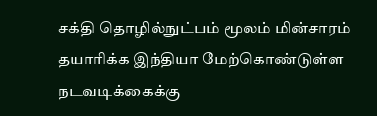சக்தி தொழில்நுட்பம் மூலம் மின்சாரம் தயாரிக்க இந்தியா மேற்கொண்டுள்ள நடவடிக்கைக்கு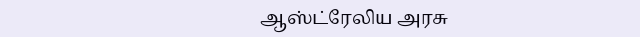ஆஸ்ட்ரேலிய அரசு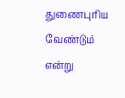துணைபுரிய வேண்டும் என்று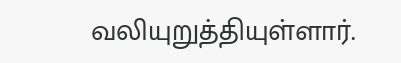வலியுறுத்தியுள்ளார்.